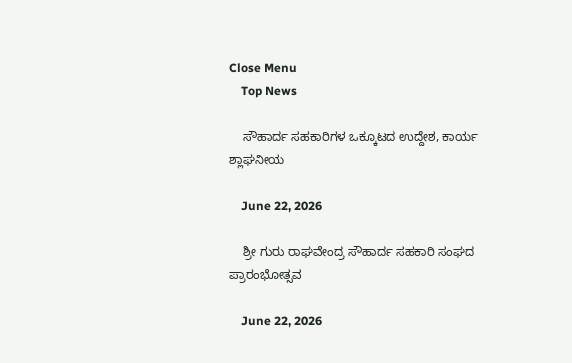Close Menu
    Top News

    ಸೌಹಾರ್ದ ಸಹಕಾರಿಗಳ ಒಕ್ಕೂಟದ ಉದ್ದೇಶ, ಕಾರ್ಯ ಶ್ಲಾಘನೀಯ

    June 22, 2026

    ಶ್ರೀ ಗುರು ರಾಘವೇಂದ್ರ ಸೌಹಾರ್ದ ಸಹಕಾರಿ ಸಂಘದ ಪ್ರಾರಂಭೋತ್ಸವ

    June 22, 2026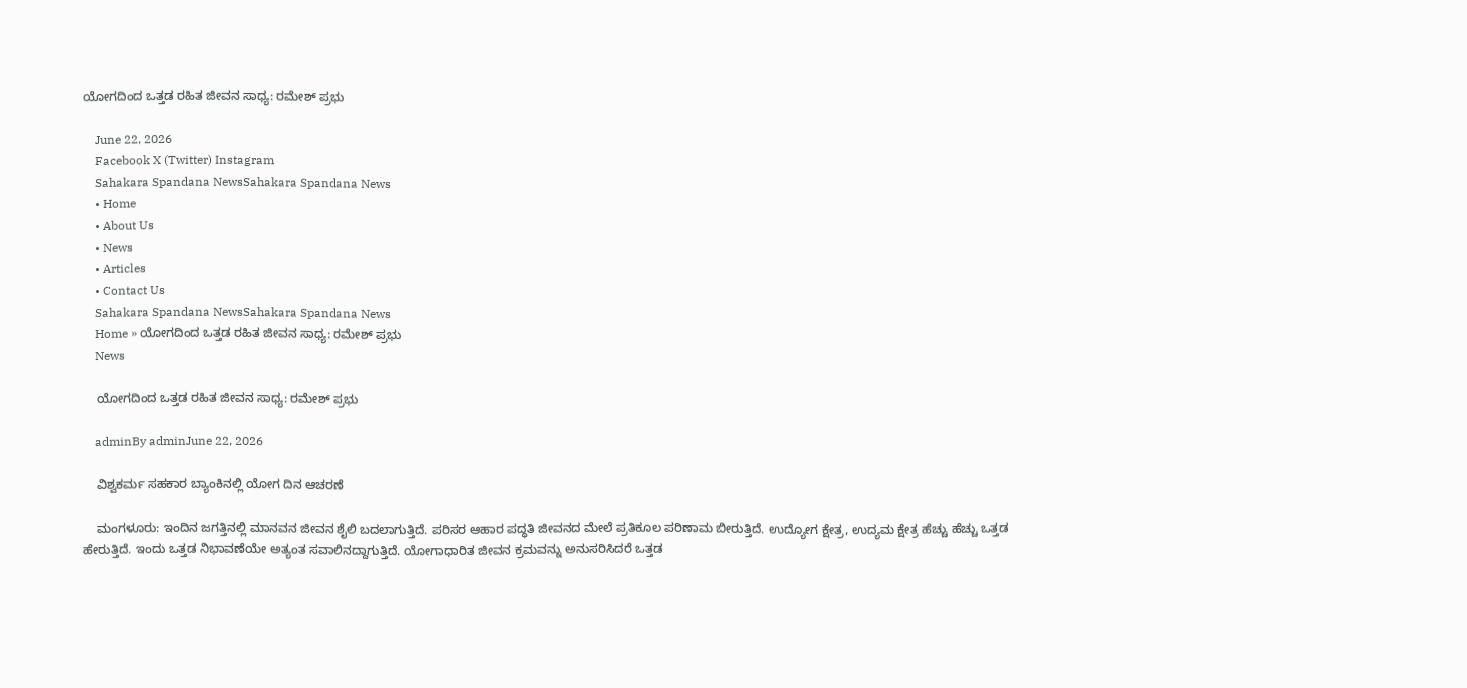ಯೋಗದಿಂದ ಒತ್ತಡ ರಹಿತ ಜೀವನ ಸಾಧ್ಯ: ರಮೇಶ್ ಪ್ರಭು

    June 22, 2026
    Facebook X (Twitter) Instagram
    Sahakara Spandana NewsSahakara Spandana News
    • Home
    • About Us
    • News
    • Articles
    • Contact Us
    Sahakara Spandana NewsSahakara Spandana News
    Home » ಯೋಗದಿಂದ ಒತ್ತಡ ರಹಿತ ಜೀವನ ಸಾಧ್ಯ: ರಮೇಶ್ ಪ್ರಭು
    News

    ಯೋಗದಿಂದ ಒತ್ತಡ ರಹಿತ ಜೀವನ ಸಾಧ್ಯ: ರಮೇಶ್ ಪ್ರಭು

    adminBy adminJune 22, 2026

    ವಿಶ್ವಕರ್ಮ ಸಹಕಾರ ಬ್ಯಾಂಕಿನಲ್ಲಿ ಯೋಗ ದಿನ ಆಚರಣೆ

    ಮಂಗಳೂರು: ಇಂದಿನ ಜಗತ್ತಿನಲ್ಲಿ ಮಾನವನ ಜೀವನ ಶೈಲಿ ಬದಲಾಗುತ್ತಿದೆ. ಪರಿಸರ ಆಹಾರ ಪದ್ಧತಿ ಜೀವನದ ಮೇಲೆ ಪ್ರತಿಕೂಲ ಪರಿಣಾಮ ಬೀರುತ್ತಿದೆ. ಉದ್ಯೋಗ ಕ್ಷೇತ್ರ, ಉದ್ಯಮ ಕ್ಷೇತ್ರ ಹೆಚ್ಚು ಹೆಚ್ಚು ಒತ್ತಡ ಹೇರುತ್ತಿದೆ. ಇಂದು ಒತ್ತಡ ನಿಭಾವಣೆಯೇ ಅತ್ಯಂತ ಸವಾಲಿನದ್ದಾಗುತ್ತಿದೆ. ಯೋಗಾಧಾರಿತ ಜೀವನ ಕ್ರಮವನ್ನು ಅನುಸರಿಸಿದರೆ ಒತ್ತಡ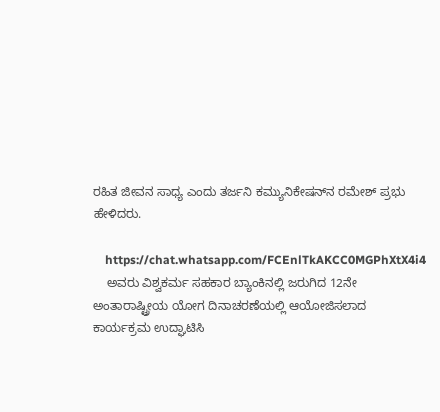ರಹಿತ ಜೀವನ ಸಾಧ್ಯ ಎಂದು ತರ್ಜನಿ ಕಮ್ಯುನಿಕೇಷನ್‌ನ ರಮೇಶ್ ಪ್ರಭು ಹೇಳಿದರು.

    https://chat.whatsapp.com/FCEnlTkAKCC0MGPhXtX4i4
    ಅವರು ವಿಶ್ವಕರ್ಮ ಸಹಕಾರ ಬ್ಯಾಂಕಿನಲ್ಲಿ ಜರುಗಿದ 12ನೇ ಅಂತಾರಾಷ್ಟ್ರೀಯ ಯೋಗ ದಿನಾಚರಣೆಯಲ್ಲಿ ಆಯೋಜಿಸಲಾದ ಕಾರ್ಯಕ್ರಮ ಉದ್ಘಾಟಿಸಿ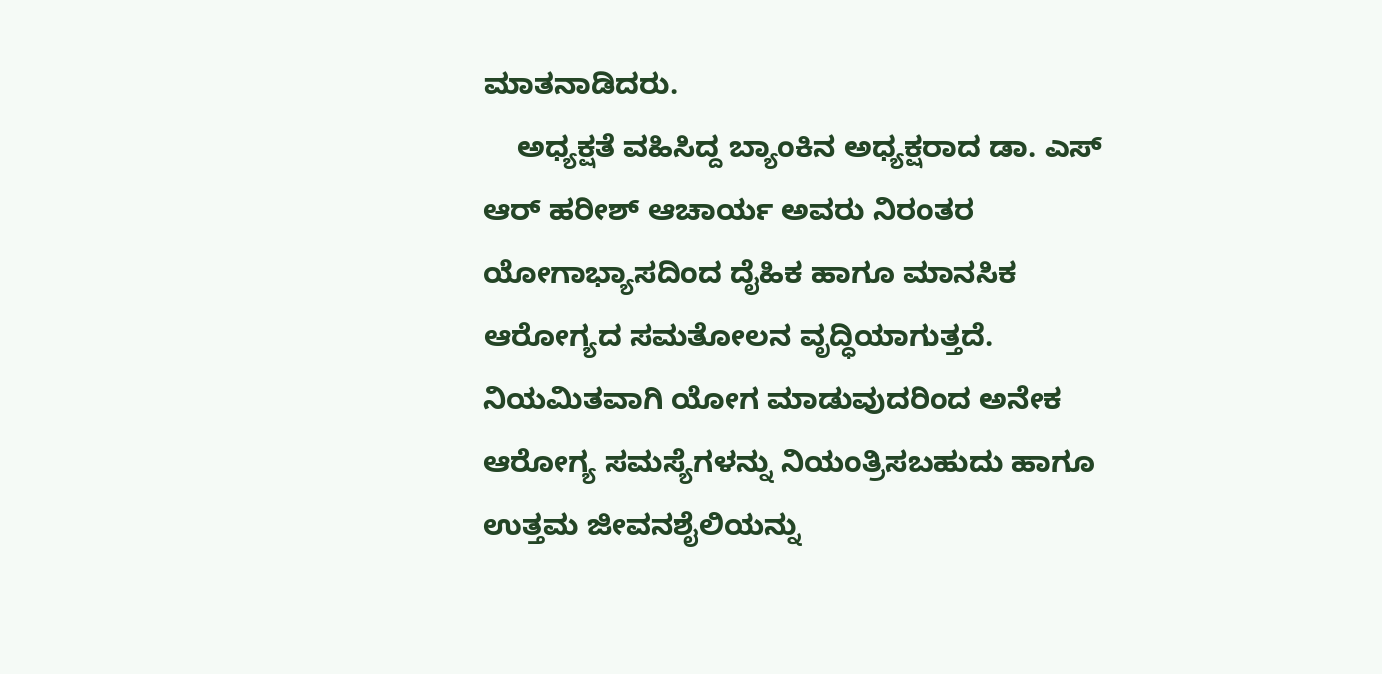ಮಾತನಾಡಿದರು.
    ಅಧ್ಯಕ್ಷತೆ ವಹಿಸಿದ್ದ ಬ್ಯಾಂಕಿನ ಅಧ್ಯಕ್ಷರಾದ ಡಾ. ಎಸ್ ಆರ್ ಹರೀಶ್ ಆಚಾರ್ಯ ಅವರು ನಿರಂತರ ಯೋಗಾಭ್ಯಾಸದಿಂದ ದೈಹಿಕ ಹಾಗೂ ಮಾನಸಿಕ ಆರೋಗ್ಯದ ಸಮತೋಲನ ವೃದ್ಧಿಯಾಗುತ್ತದೆ. ನಿಯಮಿತವಾಗಿ ಯೋಗ ಮಾಡುವುದರಿಂದ ಅನೇಕ ಆರೋಗ್ಯ ಸಮಸ್ಯೆಗಳನ್ನು ನಿಯಂತ್ರಿಸಬಹುದು ಹಾಗೂ ಉತ್ತಮ ಜೀವನಶೈಲಿಯನ್ನು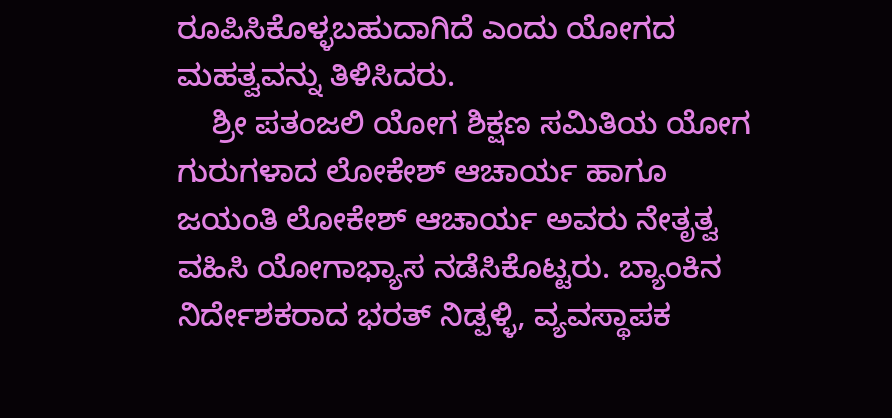ರೂಪಿಸಿಕೊಳ್ಳಬಹುದಾಗಿದೆ ಎಂದು ಯೋಗದ ಮಹತ್ವವನ್ನು ತಿಳಿಸಿದರು.
    ಶ್ರೀ ಪತಂಜಲಿ ಯೋಗ ಶಿಕ್ಷಣ ಸಮಿತಿಯ ಯೋಗ ಗುರುಗಳಾದ ಲೋಕೇಶ್ ಆಚಾರ್ಯ ಹಾಗೂ ಜಯಂತಿ ಲೋಕೇಶ್ ಆಚಾರ್ಯ ಅವರು ನೇತೃತ್ವ ವಹಿಸಿ ಯೋಗಾಭ್ಯಾಸ ನಡೆಸಿಕೊಟ್ಟರು. ಬ್ಯಾಂಕಿನ ನಿರ್ದೇಶಕರಾದ ಭರತ್ ನಿಡ್ಪಳ್ಳಿ, ವ್ಯವಸ್ಥಾಪಕ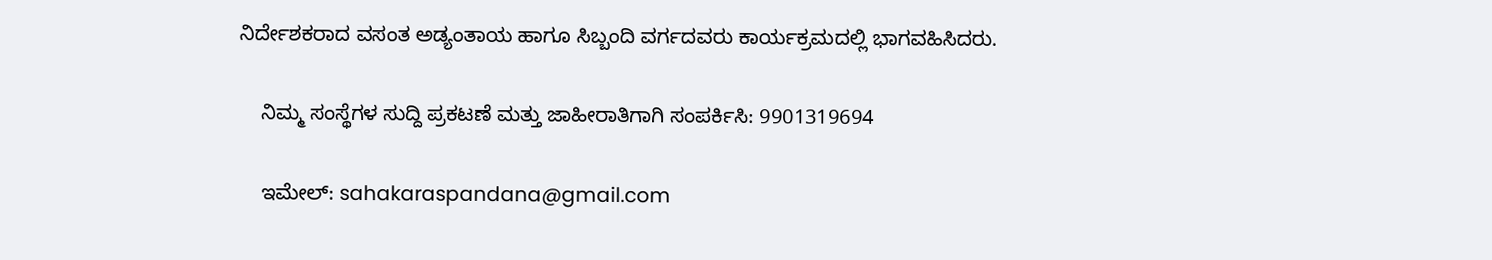ನಿರ್ದೇಶಕರಾದ ವಸಂತ ಅಡ್ಯಂತಾಯ ಹಾಗೂ ಸಿಬ್ಬಂದಿ ವರ್ಗದವರು ಕಾರ್ಯಕ್ರಮದಲ್ಲಿ ಭಾಗವಹಿಸಿದರು.

    ನಿಮ್ಮ ಸಂಸ್ಥೆಗಳ ಸುದ್ದಿ ಪ್ರಕಟಣೆ ಮತ್ತು ಜಾಹೀರಾತಿಗಾಗಿ ಸಂಪರ್ಕಿಸಿ: 9901319694

    ಇಮೇಲ್: sahakaraspandana@gmail.com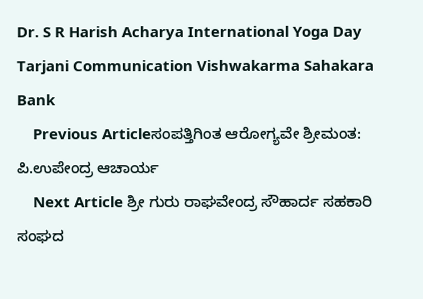Dr. S R Harish Acharya International Yoga Day Tarjani Communication Vishwakarma Sahakara Bank
    Previous Articleಸಂಪತ್ತಿಗಿಂತ ಆರೋಗ್ಯವೇ ಶ್ರೀಮಂತ: ಪಿ.ಉಪೇಂದ್ರ ಆಚಾರ್ಯ
    Next Article ಶ್ರೀ ಗುರು ರಾಘವೇಂದ್ರ ಸೌಹಾರ್ದ ಸಹಕಾರಿ ಸಂಘದ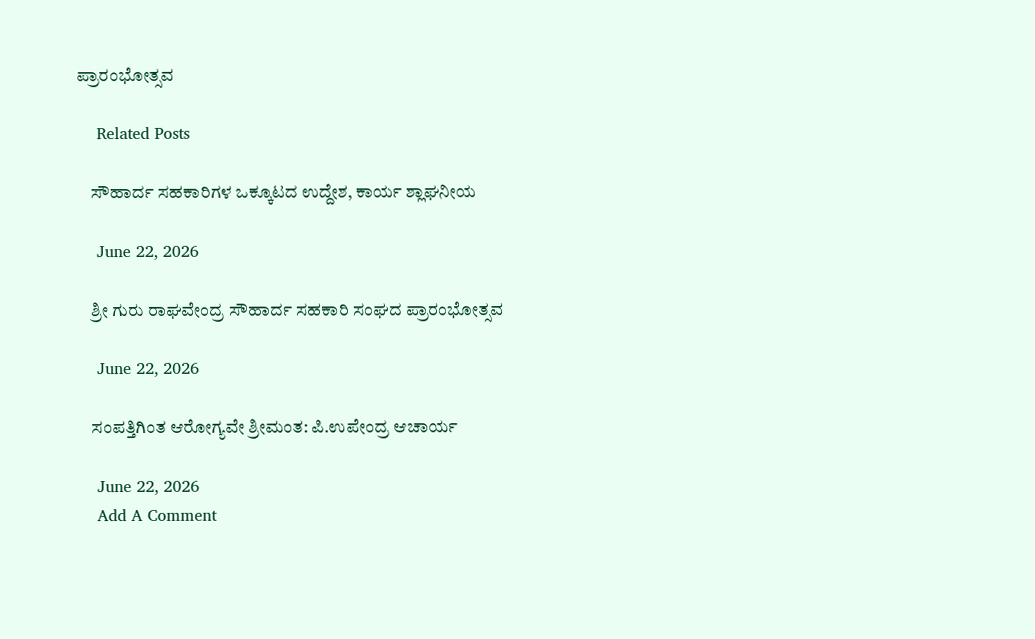ಪ್ರಾರಂಭೋತ್ಸವ

    Related Posts

    ಸೌಹಾರ್ದ ಸಹಕಾರಿಗಳ ಒಕ್ಕೂಟದ ಉದ್ದೇಶ, ಕಾರ್ಯ ಶ್ಲಾಘನೀಯ

    June 22, 2026

    ಶ್ರೀ ಗುರು ರಾಘವೇಂದ್ರ ಸೌಹಾರ್ದ ಸಹಕಾರಿ ಸಂಘದ ಪ್ರಾರಂಭೋತ್ಸವ

    June 22, 2026

    ಸಂಪತ್ತಿಗಿಂತ ಆರೋಗ್ಯವೇ ಶ್ರೀಮಂತ: ಪಿ.ಉಪೇಂದ್ರ ಆಚಾರ್ಯ

    June 22, 2026
    Add A Comment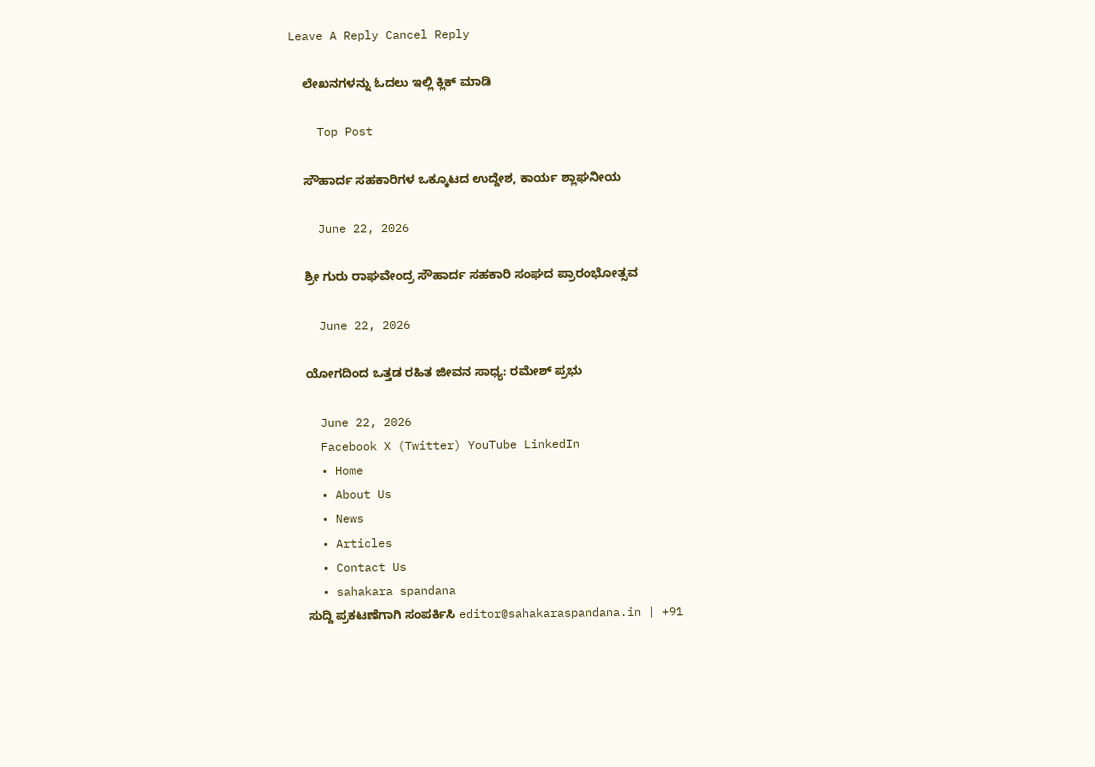Leave A Reply Cancel Reply

    ಲೇಖನಗಳನ್ನು ಓದಲು ಇಲ್ಲಿ ಕ್ಲಿಕ್ ಮಾಡಿ

    Top Post

    ಸೌಹಾರ್ದ ಸಹಕಾರಿಗಳ ಒಕ್ಕೂಟದ ಉದ್ದೇಶ, ಕಾರ್ಯ ಶ್ಲಾಘನೀಯ

    June 22, 2026

    ಶ್ರೀ ಗುರು ರಾಘವೇಂದ್ರ ಸೌಹಾರ್ದ ಸಹಕಾರಿ ಸಂಘದ ಪ್ರಾರಂಭೋತ್ಸವ

    June 22, 2026

    ಯೋಗದಿಂದ ಒತ್ತಡ ರಹಿತ ಜೀವನ ಸಾಧ್ಯ: ರಮೇಶ್ ಪ್ರಭು

    June 22, 2026
    Facebook X (Twitter) YouTube LinkedIn
    • Home
    • About Us
    • News
    • Articles
    • Contact Us
    • sahakara spandana
    ಸುದ್ದಿ ಪ್ರಕಟಣೆಗಾಗಿ ಸಂಪರ್ಕಿಸಿ editor@sahakaraspandana.in | +91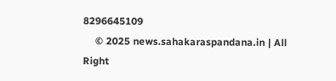8296645109
    © 2025 news.sahakaraspandana.in | All Right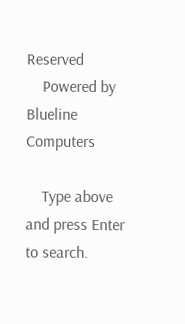Reserved
    Powered by Blueline Computers

    Type above and press Enter to search.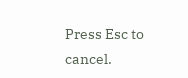Press Esc to cancel.